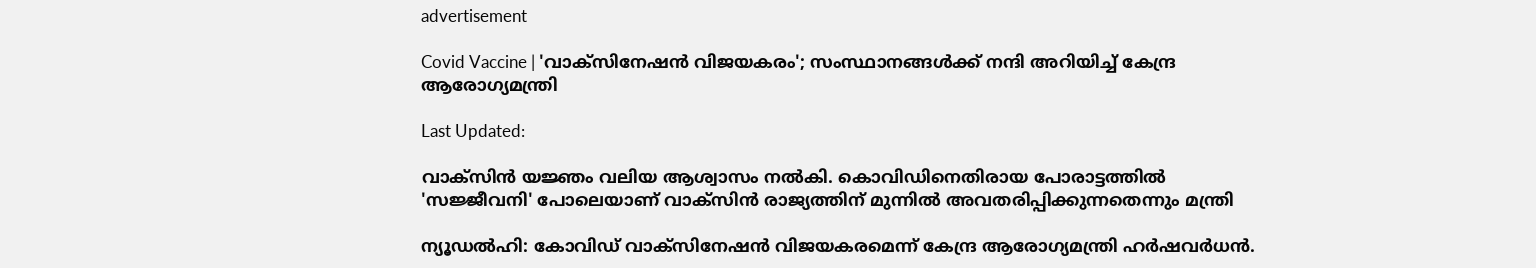advertisement

Covid Vaccine | 'വാക്സിനേഷൻ വിജയകരം'; സംസ്ഥാനങ്ങൾക്ക് നന്ദി അറിയിച്ച് കേന്ദ്ര ആരോഗ്യമന്ത്രി

Last Updated:

വാക്‌സിന്‍ യജ്ഞം വലിയ ആശ്വാസം നല്‍കി. കൊവിഡിനെതിരായ പോരാട്ടത്തില്‍ 'സജ്ജീവനി' പോലെയാണ് വാക്സിന്‍ രാജ്യത്തിന് മുന്നില്‍ അവതരിപ്പിക്കുന്നതെന്നും മന്ത്രി

ന്യൂഡൽഹി: കോവിഡ് വാക്‌സിനേഷന്‍ വിജയകരമെന്ന് കേന്ദ്ര ആരോഗ്യമന്ത്രി ഹര്‍ഷവര്‍ധന്‍.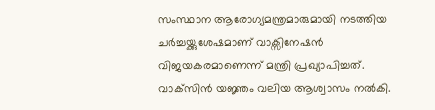സംസ്ഥാന ആരോഗ്യമന്ത്രമാരുമായി നടത്തിയ ചർച്ചയ്ക്കുശേഷമാണ് വാക്സിനേഷൻ വിജയകരമാണെന്ന് മന്ത്രി പ്രഖ്യാപിച്ചത്. വാക്‌സിന്‍ യജ്ഞം വലിയ ആശ്വാസം നല്‍കി.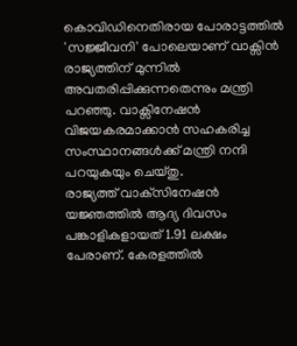കൊവിഡിനെതിരായ പോരാട്ടത്തില്‍ 'സജ്ജീവനി' പോലെയാണ് വാക്സിന്‍ രാജ്യത്തിന് മുന്നില്‍ അവതരിപ്പിക്കുന്നതെന്നും മന്ത്രി പറഞ്ഞു. വാക്സിനേഷൻ വിജയകരമാക്കാൻ സഹകരിച്ച സംസ്ഥാനങ്ങൾക്ക് മന്ത്രി നന്ദി പറയുകയും ചെയ്തു.
രാജ്യത്ത് വാക്‌സിനേഷന്‍ യജ്ഞത്തില്‍ ആദ്യ ദിവസം പങ്കാളികളായത് 1.91 ലക്ഷം പേരാണ്. കേരളത്തില്‍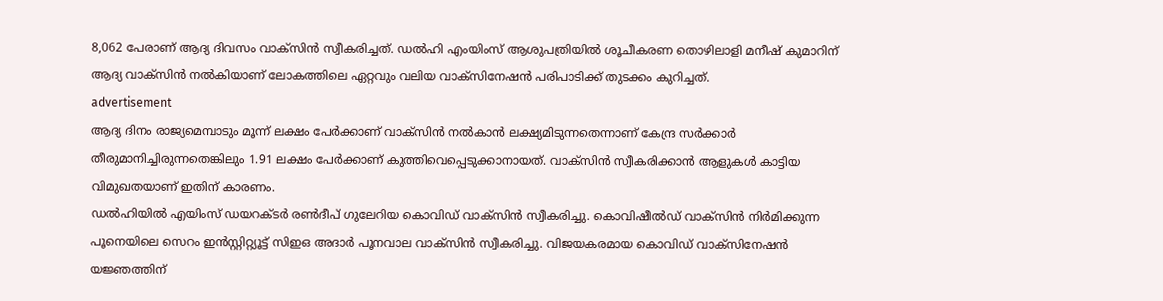8,062 പേരാണ് ആദ്യ ദിവസം വാക്സിന്‍ സ്വീകരിച്ചത്. ഡല്‍ഹി എംയിംസ് ആശുപത്രിയില്‍ ശൂചീകരണ തൊഴിലാളി മനീഷ് കുമാറിന് ആദ്യ വാക്സിന്‍ നല്‍കിയാണ് ലോകത്തിലെ ഏറ്റവും വലിയ വാക്സിനേഷന്‍ പരിപാടിക്ക് തുടക്കം കുറിച്ചത്.
advertisement
ആദ്യ ദിനം രാജ്യമെമ്പാടും മൂന്ന് ലക്ഷം പേര്‍ക്കാണ് വാക്സിന്‍ നല്‍കാന്‍ ലക്ഷ്യമിടുന്നതെന്നാണ് കേന്ദ്ര സര്‍ക്കാര്‍ തീരുമാനിച്ചിരുന്നതെങ്കിലും 1.91 ലക്ഷം പേര്‍ക്കാണ് കുത്തിവെപ്പെടുക്കാനായത്. വാക്‌സിന്‍ സ്വീകരിക്കാന്‍ ആളുകള്‍ കാട്ടിയ വിമുഖതയാണ് ഇതിന് കാരണം.
ഡല്‍ഹിയില്‍ എയിംസ് ഡയറക്ടര്‍ രണ്‍ദീപ് ഗുലേറിയ കൊവിഡ് വാക്സിന്‍ സ്വീകരിച്ചു. കൊവിഷീല്‍ഡ് വാക്സിന്‍ നിര്‍മിക്കുന്ന പൂനെയിലെ സെറം ഇന്‍സ്റ്റിറ്റ്യൂട്ട് സിഇഒ അദാര്‍ പൂനവാല വാക്സിന്‍ സ്വീകരിച്ചു. വിജയകരമായ കൊവിഡ് വാക്സിനേഷന്‍ യജ്ഞത്തിന്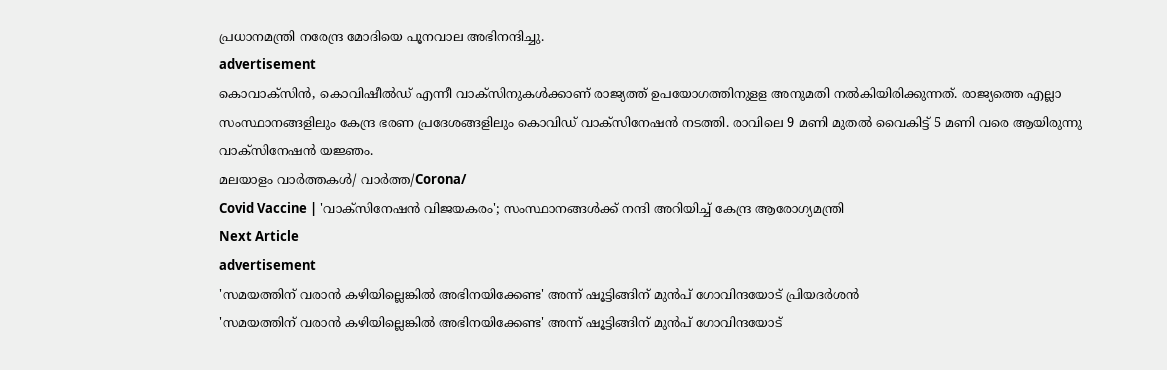പ്രധാനമന്ത്രി നരേന്ദ്ര മോദിയെ പൂനവാല അഭിനന്ദിച്ചു.
advertisement
കൊവാക്സിന്‍, കൊവിഷീല്‍ഡ് എന്നീ വാക്സിനുകള്‍ക്കാണ് രാജ്യത്ത് ഉപയോഗത്തിനുളള അനുമതി നല്‍കിയിരിക്കുന്നത്. രാജ്യത്തെ എല്ലാ സംസ്ഥാനങ്ങളിലും കേന്ദ്ര ഭരണ പ്രദേശങ്ങളിലും കൊവിഡ് വാക്സിനേഷന്‍ നടത്തി. രാവിലെ 9 മണി മുതല്‍ വൈകിട്ട് 5 മണി വരെ ആയിരുന്നു വാക്സിനേഷന്‍ യജ്ഞം.
മലയാളം വാർത്തകൾ/ വാർത്ത/Corona/
Covid Vaccine | 'വാക്സിനേഷൻ വിജയകരം'; സംസ്ഥാനങ്ങൾക്ക് നന്ദി അറിയിച്ച് കേന്ദ്ര ആരോഗ്യമന്ത്രി
Next Article
advertisement
'സമയത്തിന് വരാൻ കഴിയില്ലെങ്കിൽ അഭിനയിക്കേണ്ട' അന്ന് ഷൂട്ടിങ്ങിന് മുൻപ് ഗോവിന്ദയോട് പ്രിയദർശൻ
'സമയത്തിന് വരാൻ കഴിയില്ലെങ്കിൽ അഭിനയിക്കേണ്ട' അന്ന് ഷൂട്ടിങ്ങിന് മുൻപ് ഗോവിന്ദയോട്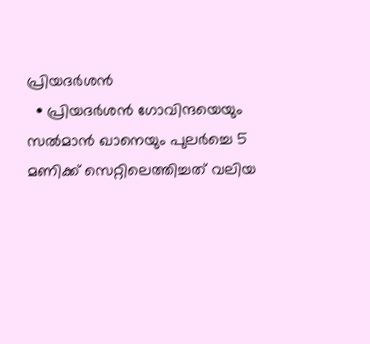പ്രിയദർശൻ
  • പ്രിയദർശൻ ഗോവിന്ദയെയും സൽമാൻ ഖാനെയും പുലർച്ചെ 5 മണിക്ക് സെറ്റിലെത്തിച്ചത് വലിയ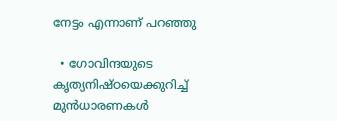നേട്ടം എന്നാണ് പറഞ്ഞു

  • ഗോവിന്ദയുടെ കൃത്യനിഷ്ഠയെക്കുറിച്ച് മുൻധാരണകൾ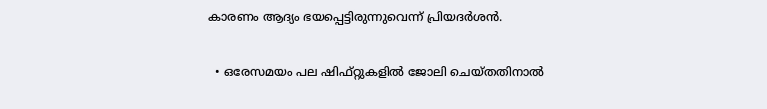കാരണം ആദ്യം ഭയപ്പെട്ടിരുന്നുവെന്ന് പ്രിയദർശൻ.

  • ഒരേസമയം പല ഷിഫ്റ്റുകളിൽ ജോലി ചെയ്തതിനാൽ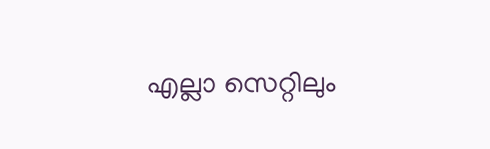എല്ലാ സെറ്റിലും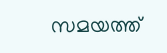സമയത്ത്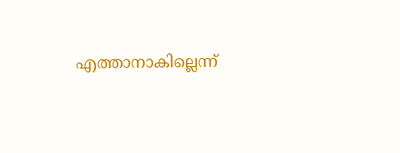എത്താനാകില്ലെന്ന്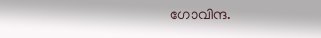ഗോവിന്ദ.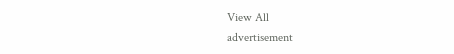View All
advertisement